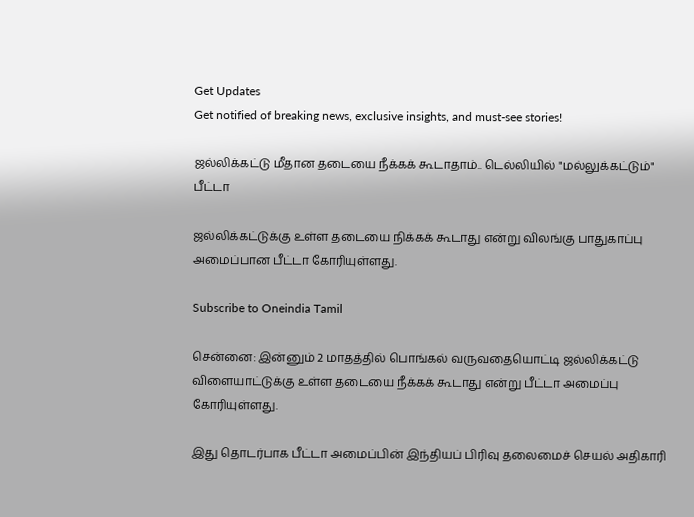Get Updates
Get notified of breaking news, exclusive insights, and must-see stories!

ஜல்லிக்கட்டு மீதான தடையை நீக்கக் கூடாதாம்.. டெல்லியில் "மல்லுக்கட்டும்" பீட்டா

ஜல்லிக்கட்டுக்கு உள்ள தடையை நிக்கக் கூடாது என்று விலங்கு பாதுகாப்பு அமைப்பான பீட்டா கோரியுள்ளது.

Subscribe to Oneindia Tamil

சென்னை: இன்னும் 2 மாதத்தில் பொங்கல் வருவதையொட்டி ஜல்லிக்கட்டு விளையாட்டுக்கு உள்ள தடையை நீக்கக் கூடாது என்று பீட்டா அமைப்பு கோரியுள்ளது.

இது தொடர்பாக பீட்டா அமைப்பின் இந்தியப் பிரிவு தலைமைச் செயல் அதிகாரி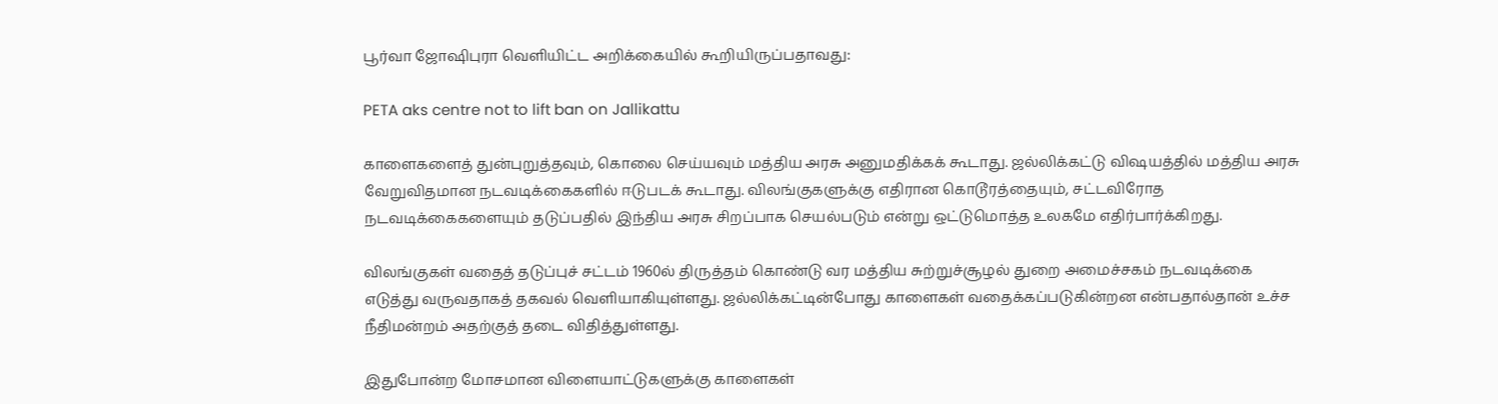பூர்வா ஜோஷிபுரா வெளியிட்ட அறிக்கையில் கூறியிருப்பதாவது:

PETA aks centre not to lift ban on Jallikattu

காளைகளைத் துன்புறுத்தவும், கொலை செய்யவும் மத்திய அரசு அனுமதிக்கக் கூடாது. ஜல்லிக்கட்டு விஷயத்தில் மத்திய அரசு வேறுவிதமான நடவடிக்கைகளில் ஈடுபடக் கூடாது. விலங்குகளுக்கு எதிரான கொடூரத்தையும், சட்டவிரோத நடவடிக்கைகளையும் தடுப்பதில் இந்திய அரசு சிறப்பாக செயல்படும் என்று ஒட்டுமொத்த உலகமே எதிர்பார்க்கிறது.

விலங்குகள் வதைத் தடுப்புச் சட்டம் 1960ல் திருத்தம் கொண்டு வர மத்திய சுற்றுச்சூழல் துறை அமைச்சகம் நடவடிக்கை எடுத்து வருவதாகத் தகவல் வெளியாகியுள்ளது. ஜல்லிக்கட்டின்போது காளைகள் வதைக்கப்படுகின்றன என்பதால்தான் உச்ச நீதிமன்றம் அதற்குத் தடை விதித்துள்ளது.

இதுபோன்ற மோசமான விளையாட்டுகளுக்கு காளைகள்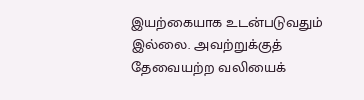இயற்கையாக உடன்படுவதும் இல்லை. அவற்றுக்குத் தேவையற்ற வலியைக்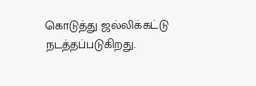கொடுத்து ஜல்லிக்கட்டு நடத்தப்படுகிறது.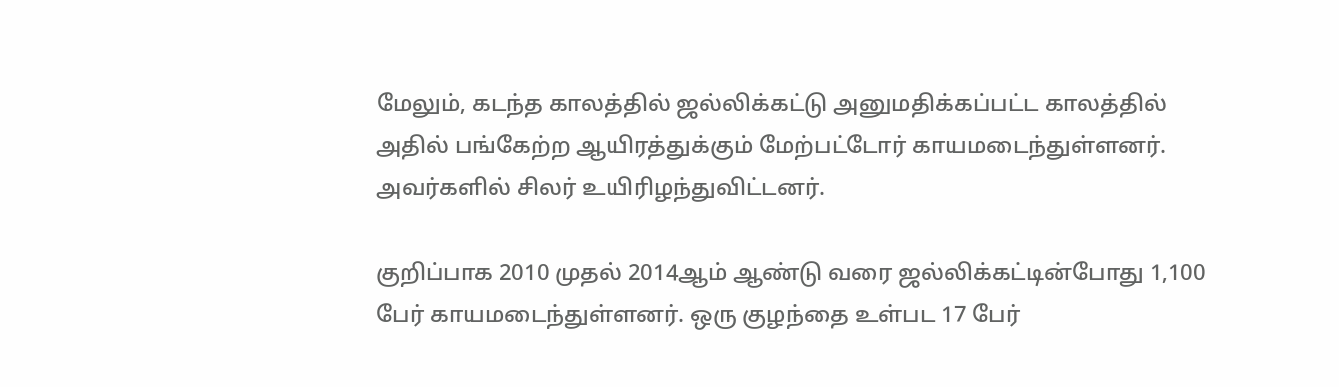மேலும், கடந்த காலத்தில் ஜல்லிக்கட்டு அனுமதிக்கப்பட்ட காலத்தில் அதில் பங்கேற்ற ஆயிரத்துக்கும் மேற்பட்டோர் காயமடைந்துள்ளனர். அவர்களில் சிலர் உயிரிழந்துவிட்டனர்.

குறிப்பாக 2010 முதல் 2014ஆம் ஆண்டு வரை ஜல்லிக்கட்டின்போது 1,100 பேர் காயமடைந்துள்ளனர். ஒரு குழந்தை உள்பட 17 பேர்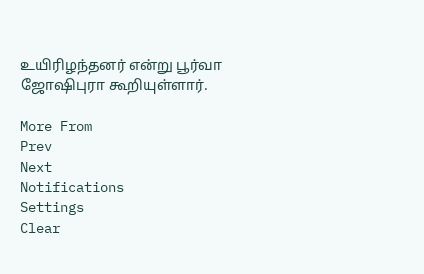உயிரிழந்தனர் என்று பூர்வா ஜோஷிபுரா கூறியுள்ளார்.

More From
Prev
Next
Notifications
Settings
Clear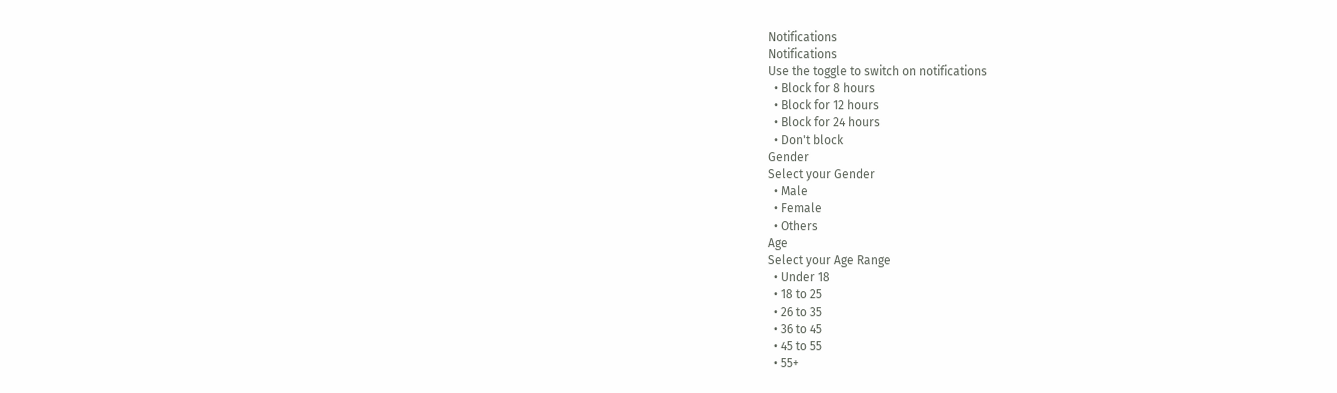Notifications
Notifications
Use the toggle to switch on notifications
  • Block for 8 hours
  • Block for 12 hours
  • Block for 24 hours
  • Don't block
Gender
Select your Gender
  • Male
  • Female
  • Others
Age
Select your Age Range
  • Under 18
  • 18 to 25
  • 26 to 35
  • 36 to 45
  • 45 to 55
  • 55+